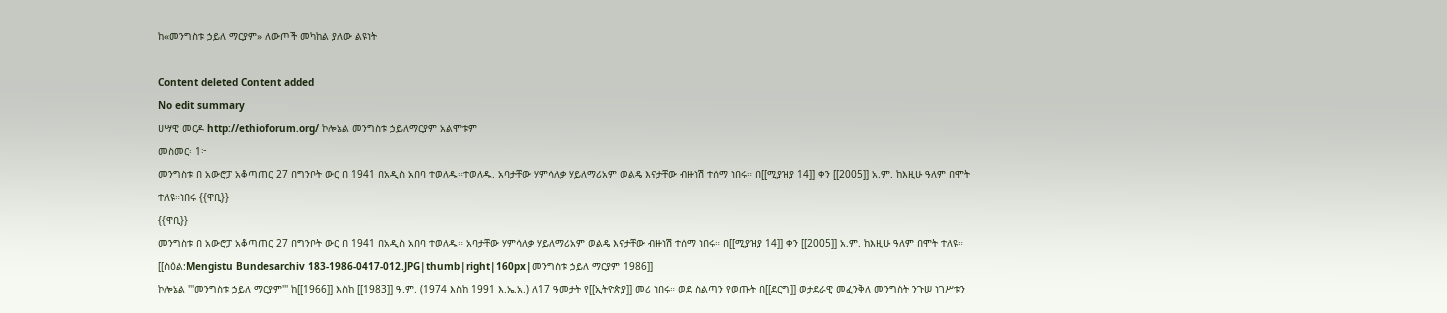ከ«መንግስቱ ኃይለ ማርያም» ለውጦች መካከል ያለው ልዩነት

Content deleted Content added
No edit summary
ሀሣዊ መርዶ http://ethioforum.org/ ኮሎኔል መንግስቱ ኃይለማርያም አልሞቱም
መስመር፡ 1፦
መንግስቱ በ አውሮፓ አቆጣጠር 27 በግንቦት ውር በ 1941 በአዲስ አበባ ተወለዱ።ተወለዱ. አባታቸው ሃምሳለቃ ሃይለማሪአም ወልዴ እናታቸው ብዙነሽ ተሰማ ነበሩ። በ[[ሚያዝያ 14]] ቀን [[2005]] አ.ም. ከእዚሁ ዓለም በሞት ተለዩ።ነበሩ {{ዋቢ}}
{{ዋቢ}}
መንግስቱ በ አውሮፓ አቆጣጠር 27 በግንቦት ውር በ 1941 በአዲስ አበባ ተወለዱ። አባታቸው ሃምሳለቃ ሃይለማሪአም ወልዴ እናታቸው ብዙነሽ ተሰማ ነበሩ። በ[[ሚያዝያ 14]] ቀን [[2005]] አ.ም. ከእዚሁ ዓለም በሞት ተለዩ።
[[ስዕል:Mengistu Bundesarchiv 183-1986-0417-012.JPG|thumb|right|160px|መንግስቱ ኃይለ ማርያም 1986]]
ኮሎኔል '''መንግስቱ ኃይለ ማርያም''' ከ[[1966]] እስከ [[1983]] ዓ.ም. (1974 እስከ 1991 እ.ኤ.አ.) ለ17 ዓመታት የ[[ኢትዮጵያ]] መሪ ነበሩ። ወደ ስልጣን የወጡት በ[[ደርግ]] ወታደራዊ መፈንቅለ መንግስት ንጉሠ ነገሥቱን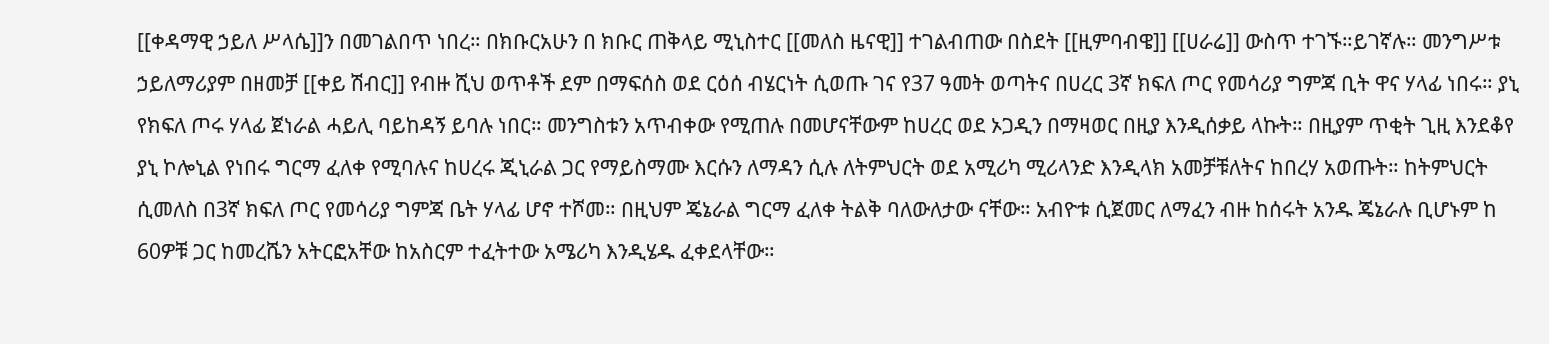[[ቀዳማዊ ኃይለ ሥላሴ]]ን በመገልበጥ ነበረ። በክቡርአሁን በ ክቡር ጠቅላይ ሚኒስተር [[መለስ ዜናዊ]] ተገልብጠው በስደት [[ዚምባብዌ]] [[ሀራሬ]] ውስጥ ተገኙ።ይገኛሉ። መንግሥቱ ኃይለማሪያም በዘመቻ [[ቀይ ሽብር]] የብዙ ሺህ ወጥቶች ደም በማፍሰስ ወደ ርዕሰ ብሄርነት ሲወጡ ገና የ37 ዓመት ወጣትና በሀረር 3ኛ ክፍለ ጦር የመሳሪያ ግምጃ ቢት ዋና ሃላፊ ነበሩ። ያኒ የክፍለ ጦሩ ሃላፊ ጀነራል ሓይሊ ባይከዳኝ ይባሉ ነበር። መንግስቱን አጥብቀው የሚጠሉ በመሆናቸውም ከሀረር ወደ ኦጋዲን በማዛወር በዚያ እንዲሰቃይ ላኩት። በዚያም ጥቂት ጊዚ እንደቆየ ያኒ ኮሎኒል የነበሩ ግርማ ፈለቀ የሚባሉና ከሀረሩ ጂኒራል ጋር የማይስማሙ እርሱን ለማዳን ሲሉ ለትምህርት ወደ አሚሪካ ሚሪላንድ እንዲላክ አመቻቹለትና ከበረሃ አወጡት። ከትምህርት ሲመለስ በ3ኛ ክፍለ ጦር የመሳሪያ ግምጃ ቤት ሃላፊ ሆኖ ተሾመ። በዚህም ጄኔራል ግርማ ፈለቀ ትልቅ ባለውለታው ናቸው። አብዮቱ ሲጀመር ለማፈን ብዙ ከሰሩት አንዱ ጄኔራሉ ቢሆኑም ከ 60ዎቹ ጋር ከመረሼን አትርፎአቸው ከአስርም ተፈትተው አሜሪካ እንዲሄዱ ፈቀደላቸው።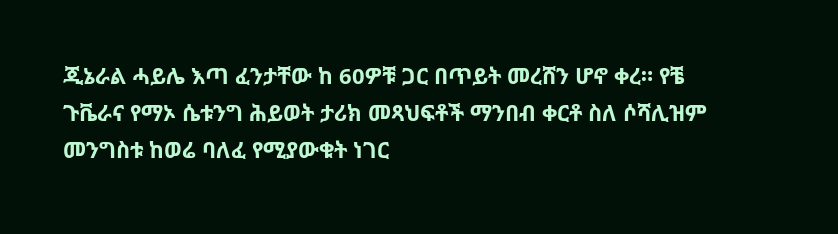ጂኔራል ሓይሌ እጣ ፈንታቸው ከ 60ዎቹ ጋር በጥይት መረሸን ሆኖ ቀረ። የቼ ጉቬራና የማኦ ሴቱንግ ሕይወት ታሪክ መጻህፍቶች ማንበብ ቀርቶ ስለ ሶሻሊዝም መንግስቱ ከወሬ ባለፈ የሚያውቁት ነገር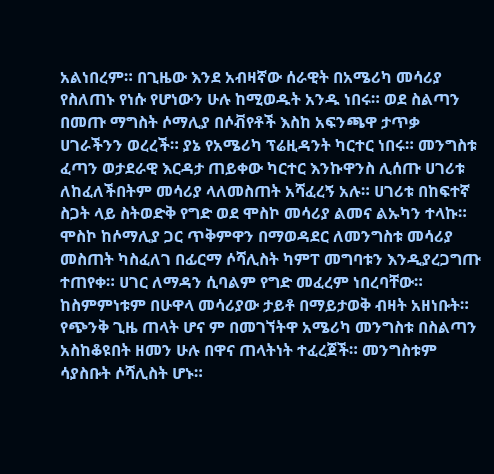አልነበረም። በጊዜው እንደ አብዛኛው ሰራዊት በአሜሪካ መሳሪያ የስለጠኑ የነሱ የሆነውን ሁሉ ከሚወዱት አንዱ ነበሩ። ወደ ስልጣን በመጡ ማግስት ሶማሊያ በሶቭየቶች እስከ አፍንጫዋ ታጥቃ ሀገራችንን ወረረች። ያኔ የአሜሪካ ፕሬዚዳንት ካርተር ነበሩ። መንግስቱ ፈጣን ወታደራዊ እርዳታ ጠይቀው ካርተር እንኩዋንስ ሊሰጡ ሀገሪቱ ለከፈለችበትም መሳሪያ ላለመስጠት አሻፈረኝ አሉ። ሀገሪቱ በከፍተኛ ስጋት ላይ ስትወድቅ የግድ ወደ ሞስኮ መሳሪያ ልመና ልኡካን ተላኩ። ሞስኮ ከሶማሊያ ጋር ጥቅምዋን በማወዳደር ለመንግስቱ መሳሪያ መስጠት ካስፈለገ በፊርማ ሶሻሊስት ካምፐ መግባቱን እንዲያረጋግጡ ተጠየቀ። ሀገር ለማዳን ሲባልም የግድ መፈረም ነበረባቸው። ከስምምነቱም በሁዋላ መሳሪያው ታይቶ በማይታወቅ ብዛት አዘነቡት። የጭንቅ ጊዜ ጠላት ሆና ም በመገኘትዋ አሜሪካ መንግስቱ በስልጣን አስከቆዩበት ዘመን ሁሉ በዋና ጠላትነት ተፈረጀች። መንግስቱም ሳያስቡት ሶሻሊስት ሆኑ።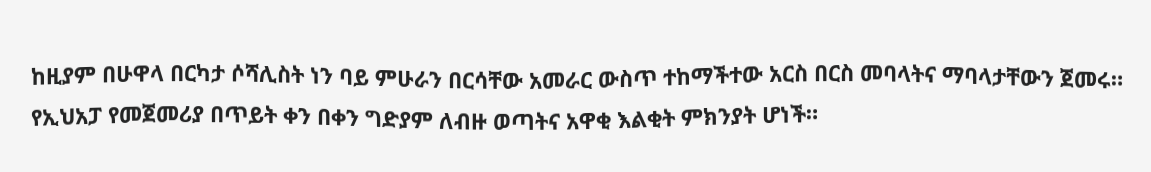ከዚያም በሁዋላ በርካታ ሶሻሊስት ነን ባይ ምሁራን በርሳቸው አመራር ውስጥ ተከማችተው አርስ በርስ መባላትና ማባላታቸውን ጀመሩ። የኢህአፓ የመጀመሪያ በጥይት ቀን በቀን ግድያም ለብዙ ወጣትና አዋቂ እልቂት ምክንያት ሆነች።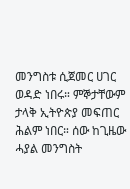መንግስቱ ሲጀመር ሀገር ወዳድ ነበሩ። ምኞታቸውም ታላቅ ኢትዮጵያ መፍጠር ሕልም ነበር። ሰው ከጊዜው ሓያል መንግስት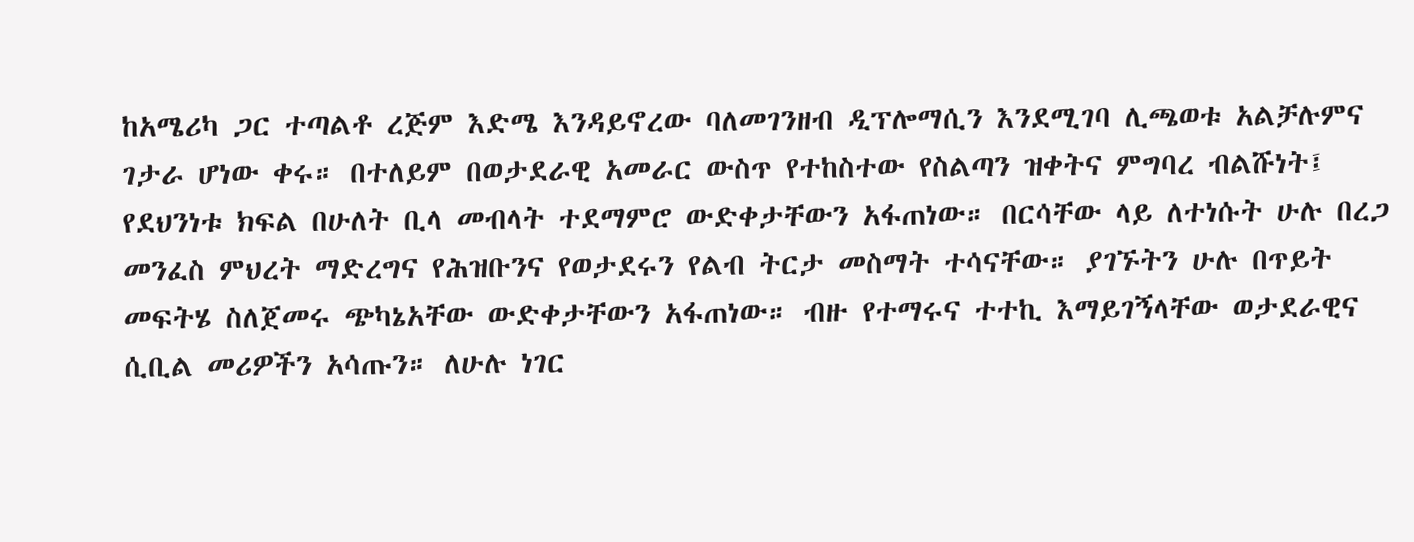ከአሜሪካ ጋር ተጣልቶ ረጅም እድሜ እንዳይኖረው ባለመገንዘብ ዲፕሎማሲን እንደሚገባ ሊጫወቱ አልቻሉምና ገታራ ሆነው ቀሩ። በተለይም በወታደራዊ አመራር ውስጥ የተከስተው የስልጣን ዝቀትና ምግባረ ብልሹነት፤ የደህንነቱ ክፍል በሁለት ቢላ መብላት ተደማምሮ ውድቀታቸውን አፋጠነው። በርሳቸው ላይ ለተነሱት ሁሉ በረጋ መንፈስ ምህረት ማድረግና የሕዝቡንና የወታደሩን የልብ ትርታ መስማት ተሳናቸው። ያገኙትን ሁሉ በጥይት መፍትሄ ስለጀመሩ ጭካኔአቸው ውድቀታቸውን አፋጠነው። ብዙ የተማሩና ተተኪ እማይገኝላቸው ወታደራዊና ሲቢል መሪዎችን አሳጡን። ለሁሉ ነገር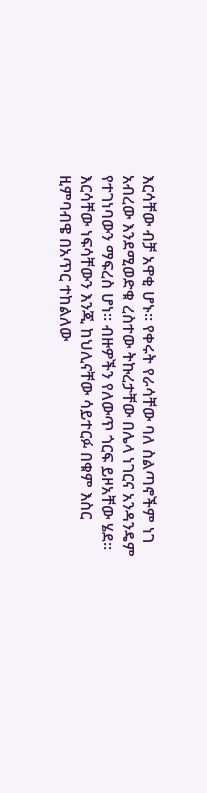እርሳቸው ብቻ አዋቂ ሆኑ። የቀሩት የራሳቸው ባለ ስልጣኖችም ነገ አብረው እንደሚወድቁ ረስተው ትኩረታቸው በሌላ ነገርና አንዳንዴም የተገነባውን ማፍረስ ሆነ። ብዙዎችን የለውጥ ጎርፍ ይዞአቸው ሄደ። እርሳቸው ነፍሳቸውን እንጂ ከህሊናቸው ሳይተርፉ በቁም እስር ዚምባብዌ በአጥር ተከልለው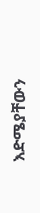እድሜያቸውን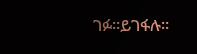ገፉ።ይገፋሉ።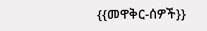{{መዋቅር-ሰዎች}}